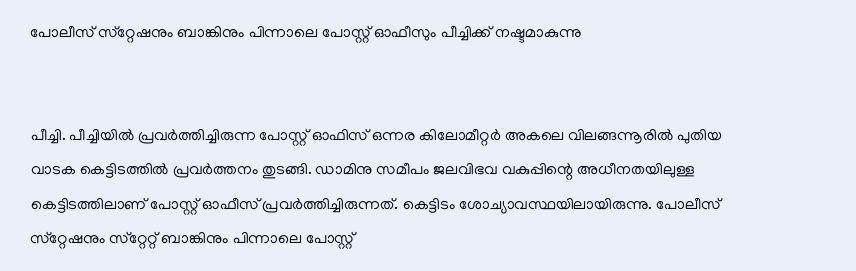പോലീസ് സ്‌റ്റേഷനും ബാങ്കിനും പിന്നാലെ പോസ്റ്റ് ഓഫീസും പീച്ചിക്ക് നഷ്ടമാകുന്നു


പീച്ചി. പീച്ചിയിൽ പ്രവർത്തിച്ചിരുന്ന പോസ്റ്റ് ഓഫിസ് ഒന്നര കിലോമീറ്റർ അകലെ വിലങ്ങന്നൂരിൽ പുതിയ വാടക കെട്ടിടത്തിൽ പ്രവർത്തനം തുടങ്ങി. ഡാമിനു സമീപം ജലവിഭവ വകുപ്പിന്റെ അധീനതയിലുള്ള കെട്ടിടത്തിലാണ് പോസ്റ്റ് ഓഫീസ് പ്രവർത്തിച്ചിരുന്നത്. കെട്ടിടം ശോച്യാവസ്ഥയിലായിരുന്നു. പോലീസ് സ്‌റ്റേഷനും സ്‌റ്റേറ്റ് ബാങ്കിനും പിന്നാലെ പോസ്റ്റ്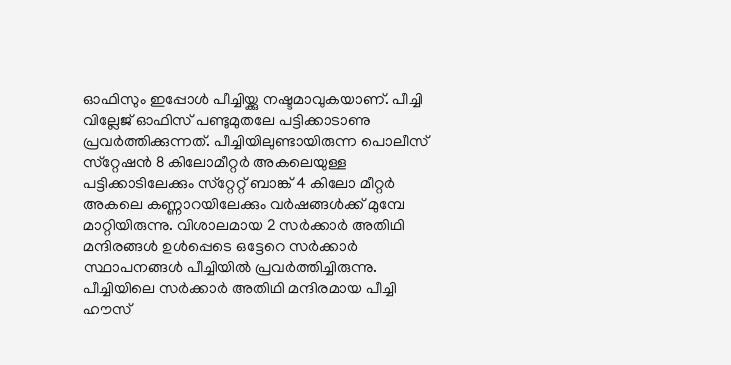ഓഫിസും ഇപ്പോൾ പീച്ചിയ്ക്കു നഷ്ടമാവുകയാണ്. പീച്ചി വില്ലേജ് ഓഫിസ് പണ്ടുമുതലേ പട്ടിക്കാടാണു പ്രവർത്തിക്കുന്നത്. പീച്ചിയിലുണ്ടായിരുന്ന പൊലീസ് സ്‌റ്റേഷൻ 8 കിലോമീറ്റർ അകലെയുള്ള പട്ടിക്കാടിലേക്കും സ്‌റ്റേറ്റ് ബാങ്ക് 4 കിലോ മീറ്റർ അകലെ കണ്ണാറയിലേക്കും വർഷങ്ങൾക്ക് മുമ്പേ മാറ്റിയിരുന്നു. വിശാലമായ 2 സർക്കാർ അതിഥി മന്ദിരങ്ങൾ ഉൾപ്പെടെ ഒട്ടേറെ സർക്കാർ സ്ഥാപനങ്ങൾ പീച്ചിയിൽ പ്രവർത്തിച്ചിരുന്നു. പീച്ചിയിലെ സർക്കാർ അതിഥി മന്ദിരമായ പീച്ചി ഹൗസ്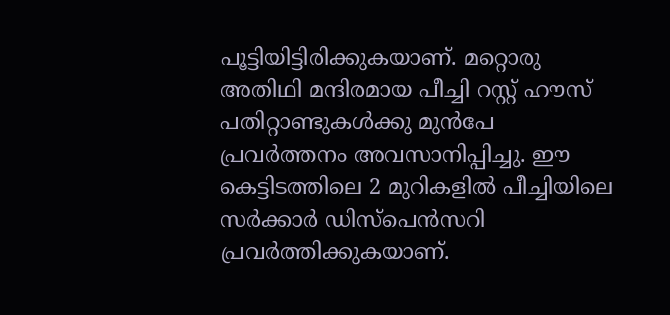പൂട്ടിയിട്ടിരിക്കുകയാണ്. മറ്റൊരു അതിഥി മന്ദിരമായ പീച്ചി റസ്റ്റ് ഹൗസ് പതിറ്റാണ്ടുകൾക്കു മുൻപേ പ്രവർത്തനം അവസാനിപ്പിച്ചു. ഈ കെട്ടിടത്തിലെ 2 മുറികളിൽ പീച്ചിയിലെ സർക്കാർ ഡിസ്‌പെൻസറി പ്രവർത്തിക്കുകയാണ്.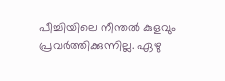പീച്ചിയിലെ നീന്തൽ കുളവും പ്രവർത്തിക്കുന്നില്ല. ഏഴു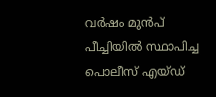വർഷം മുൻപ് പീച്ചിയിൽ സ്ഥാപിച്ച പൊലീസ് എയ്ഡ്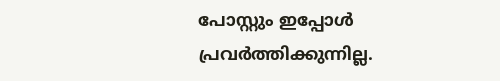പോസ്റ്റും ഇപ്പോൾ പ്രവർത്തിക്കുന്നില്ല.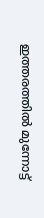ഇത്തരത്തിൽ മുന്നോട്ട്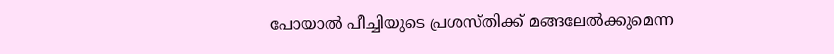പോയാൽ പീച്ചിയുടെ പ്രശസ്തിക്ക് മങ്ങലേൽക്കുമെന്ന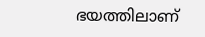ഭയത്തിലാണ്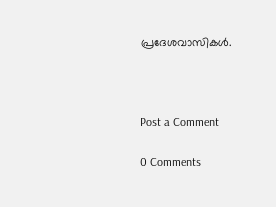പ്രദേശവാസികൾ.



Post a Comment

0 Comments